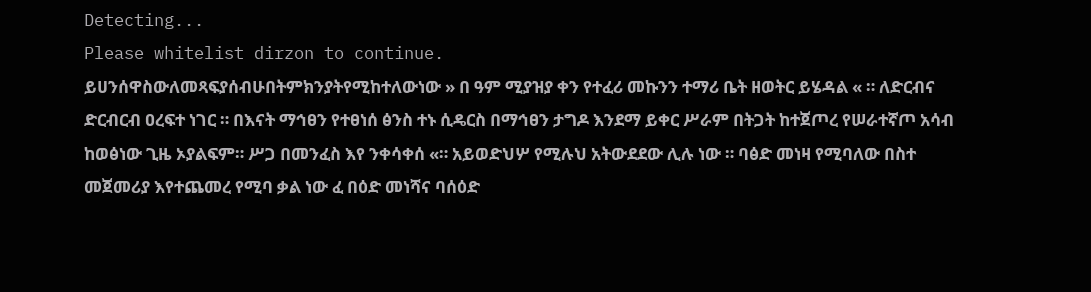Detecting...
Please whitelist dirzon to continue.
ይሀንሰዋስውለመጻፍያሰብሁበትምክንያትየሚከተለውነው » በ ዓም ሚያዝያ ቀን የተፈሪ መኩንን ተማሪ ቤት ዘወትር ይሄዳል « ። ለድርብና ድርብርብ ዐረፍተ ነገር ። በእናት ማኅፀን የተፀነሰ ፅንስ ተኑ ሲዴርስ በማኅፀን ታግዶ እንደማ ይቀር ሥራም በትጋት ከተጀጦረ የሠራተኛጦ አሳብ ከወፅነው ጊዜ ኦያልፍም። ሥጋ በመንፈስ እየ ንቀሳቀሰ «። አይወድህሦ የሚሉህ አትውደደው ሊሉ ነው ። ባፅድ መነዛ የሚባለው በስተ መጀመሪያ እየተጨመረ የሚባ ቃል ነው ፈ በዕድ መነሻና ባሰዕድ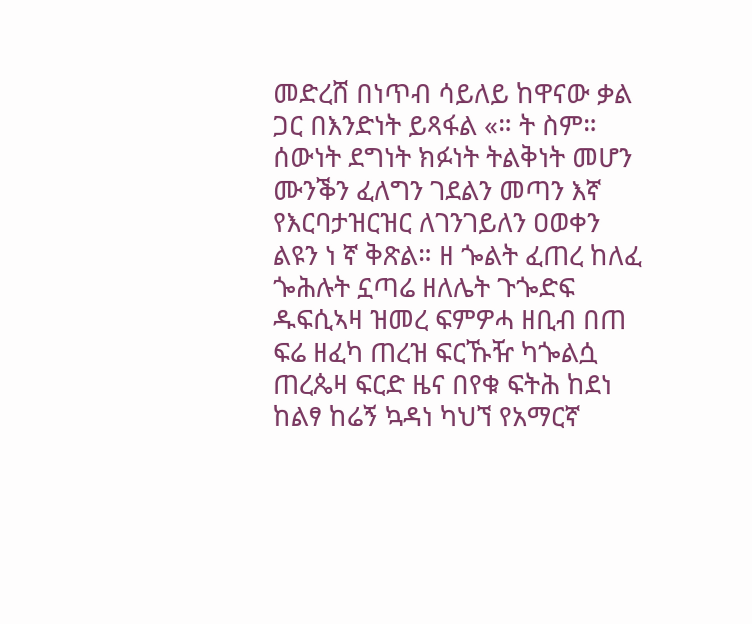መድረሸ በነጥብ ሳይለይ ከዋናው ቃል ጋር በእንድነት ይጻፋል «። ት ስም። ሰውነት ደግነት ክፉነት ትልቅነት መሆን ሙንቕን ፈለግን ገደልን መጣን እኛ የእርባታዝርዝር ለገንገይለን ዐወቀን ልዩን ነ ኛ ቅጽል። ዘ ጐልት ፈጠረ ከለፈ ጐሕሉት ኗጣሬ ዘለሌት ጉጐድፍ ዱፍሲኣዛ ዝመረ ፍምዎሓ ዘቢብ በጠ ፍሬ ዘፈካ ጠረዝ ፍርኹዥ ካጐልሷ ጠረጴዛ ፍርድ ዜና በየቁ ፍትሕ ከደነ ከልፃ ከሬኝ ኳዳነ ካህኘ የአማርኛ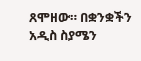ጸሞዘው። በቋንቋችን አዲስ ስያሜን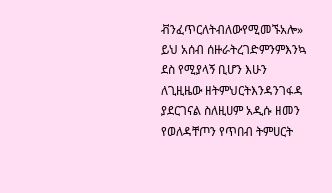ቭንፈጥርለትብለውየሚመኙአሎ» ይህ አሰብ ሰዙራትረገድምንምእንኳ ደስ የሚያላኝ ቢሆን እሁን ለጊዚዜው ዘትምህርትእንዳንገፋዳ ያደርገናል ስለዚሀም አዲሱ ዘመን የወለዳቸጦን የጥበብ ትምሀርት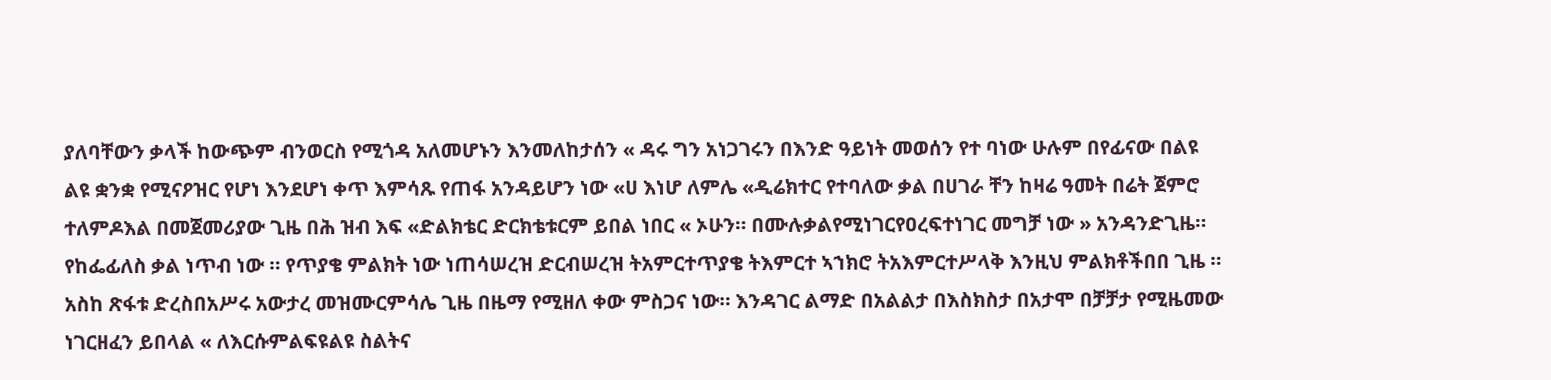ያለባቸውን ቃላች ከውጭም ብንወርስ የሚጎዳ አለመሆኑን እንመለከታሰን « ዳሩ ግን አነጋገሩን በእንድ ዓይነት መወሰን የተ ባነው ሁሉም በየፊናው በልዩ ልዩ ቋንቋ የሚናዖዝር የሆነ እንደሆነ ቀጥ እምሳጹ የጠፋ አንዳይሆን ነው «ሀ እነሆ ለምሌ «ዲሬክተር የተባለው ቃል በሀገራ ቸን ከዛሬ ዓመት በሬት ጀምሮ ተለምዶእል በመጀመሪያው ጊዜ በሕ ዝብ እፍ «ድልክቴር ድርክቴቱርም ይበል ነበር « ኦሁን። በሙሉቃልየሚነገርየዐረፍተነገር መግቻ ነው » አንዳንድጊዜ። የከፌፊለስ ቃል ነጥብ ነው ። የጥያቄ ምልክት ነው ነጠሳሠረዝ ድርብሠረዝ ትአምርተጥያቄ ትእምርተ ኣኀክሮ ትአእምርተሥላቅ እንዚህ ምልክቶችበበ ጊዜ ። አስከ ጽፋቱ ድረስበአሥሩ አውታረ መዝሙርምሳሌ ጊዜ በዜማ የሚዘለ ቀው ምስጋና ነው። እንዳገር ልማድ በአልልታ በእስክስታ በአታሞ በቻቻታ የሚዜመው ነገርዘፈን ይበላል « ለእርሱምልፍዩልዩ ስልትና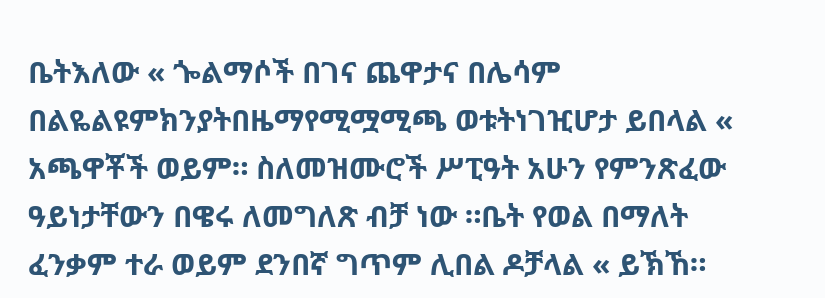ቤትእለው « ጐልማሶች በገና ጨዋታና በሌሳም በልዬልዩምክንያትበዜማየሚሟሚጫ ወቱትነገዢሆታ ይበላል « አጫዋቾች ወይም። ስለመዝሙሮች ሥፒዓት አሁን የምንጽፈው ዓይነታቸውን በዌሩ ለመግለጽ ብቻ ነው ።ቤት የወል በማለት ፈንቃም ተራ ወይም ደንበኛ ግጥም ሊበል ዶቻላል « ይኽኸ።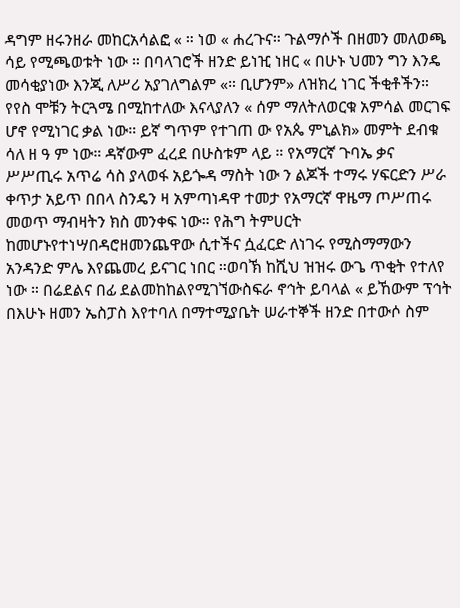ዳግም ዘሩንዘራ መከርአሳልፎ « ። ነወ « ሐረጉና። ጉልማሶች በዘመን መለወጫ ሳይ የሚጫወቱት ነው ። በባላገሮች ዘንድ ይነዢ ነዘር « በሁኑ ህመን ግን እንዴ መሳቂያነው እንጂ ለሥሪ አያገለግልም «። ቢሆንም» ለዝክረ ነገር ችቂቶችን። የየስ ሞቹን ትርጓሜ በሚከተለው እናላያለን « ሰም ማለትለወርቁ አምሳል መርገፍ ሆኖ የሚነገር ቃል ነው። ይኛ ግጥም የተገጠ ው የአጴ ምኒልክ» መምት ደብቁ ሳለ ዘ ዓ ም ነው። ዳኛውም ፈረደ በሁስቱም ላይ ። የአማርኛ ጉባኤ ቃና ሥሥጢሩ አጥሬ ሳስ ያላወፋ አይጐዳ ማስት ነው ን ልጆች ተማሩ ሃፍርድን ሥራ ቀጥታ አይጥ በበላ ስንዴን ዛ አምጣነዳዋ ተመታ የአማርኛ ዋዜማ ጦሥጠሩ መወጥ ማብዛትን ክስ መንቀፍ ነው። የሕግ ትምሀርት ከመሆኑየተነሣበዳሮዘመንጨዋው ሲተችና ሷፈርድ ለነገሩ የሚስማማውን አንዳንድ ምሌ እየጨመረ ይናገር ነበር ።ወባኽ ከሺህ ዝዝሩ ውጌ ጥቂት የተለየ ነው ። በሬደልና በፊ ደልመከከልየሚገኘውስፍራ ኖኅት ይባላል « ይኸውም ፕኅት በእሁኑ ዘመን ኤስፓስ እየተባለ በማተሚያቤት ሠራተኞች ዘንድ በተውሶ ስም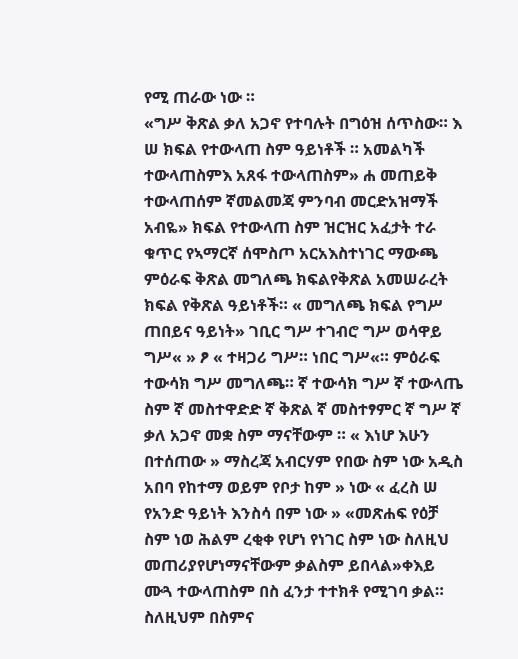የሚ ጠራው ነው ።
«ግሥ ቅጽል ቃለ አጋኖ የተባሉት በግዕዝ ሰጥስው። እ ሠ ክፍል የተውላጠ ስም ዓይነቶች ። አመልካች ተውላጠስምእ አጸፋ ተውላጠስም» ሐ መጠይቅ ተውላጠሰም ኛመልመጃ ምንባብ መርድአዝማች አብዬ» ክፍል የተውላጠ ስም ዝርዝር አፈታት ተራ ቁጥር የኣማርኛ ሰሞስጦ አርአእስተነገር ማውጫ ምዕራፍ ቅጽል መግለጫ ክፍልየቅጽል አመሠራረት ክፍል የቅጽል ዓይነቶች። « መግለጫ ክፍል የግሥ ጠበይና ዓይነት» ገቢር ግሥ ተገብሮ ግሥ ወሳዋይ ግሥ« » ፆ « ተዛጋሪ ግሥ። ነበር ግሥ«። ምዕራፍ ተውሳክ ግሥ መግለጫ። ኛ ተውሳክ ግሥ ኛ ተውላጤ ስም ኛ መስተዋድድ ኛ ቅጽል ኛ መስተፃምር ኛ ግሥ ኛ ቃለ አጋኖ መቋ ስም ማናቸውም ። « እነሆ እሁን በተሰጠው » ማስረጃ አብርሃም የበው ስም ነው አዲስ አበባ የከተማ ወይም የቦታ ከም » ነው « ፈረስ ሠ የአንድ ዓይነት እንስሳ በም ነው » «መጽሐፍ የዕቻ ስም ነወ ሕልም ረቂቀ የሆነ የነገር ስም ነው ስለዚህ መጠሪያየሆነማናቸውም ቃልስም ይበላል»ቀእይ ሙጓ ተውላጠስም በስ ፈንታ ተተክቶ የሚገባ ቃል። ስለዚህም በስምና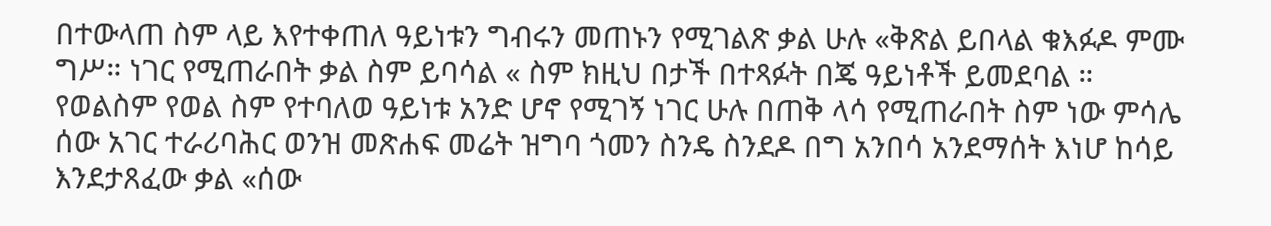በተውላጠ ስም ላይ እየተቀጠለ ዓይነቱን ግብሩን መጠኑን የሚገልጽ ቃል ሁሉ «ቅጽል ይበላል ቁእፉዶ ምሙ ግሥ። ነገር የሚጠራበት ቃል ስም ይባሳል « ስም ክዚህ በታች በተጻፉት በጄ ዓይነቶች ይመደባል ። የወልስም የወል ስም የተባለወ ዓይነቱ አንድ ሆኖ የሚገኝ ነገር ሁሉ በጠቅ ላሳ የሚጠራበት ስም ነው ምሳሌ ሰው አገር ተራሪባሕር ወንዝ መጽሐፍ መሬት ዝግባ ጎመን ስንዴ ስንደዶ በግ አንበሳ አንደማሰት እነሆ ከሳይ እንደታጸፈው ቃል «ሰው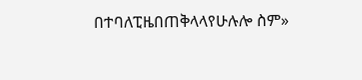በተባለፒዜበጠቅላላየሁሉሎ ስም»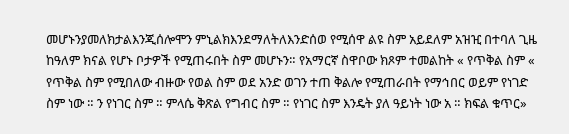መሆኑንያመለክታልእንጂሰሎሞን ምኒልክእንደማለትለእንድሰወ የሚሰዋ ልዩ ስም አይደለም አዝዢ በተባለ ጊዜ ከዓለም ክናል የሆኑ ቦታዎች የሚጠሩበት ስም መሆኑን። የአማርኛ ስዋቦው ክጾም ተመልከት « የጥቅል ስም « የጥቅል ስም የሚበለው ብዙው የወል ስም ወደ አንድ ወገን ተጠ ቅልሎ የሚጠራበት የማኅበር ወይም የነገድ ስም ነው ። ን የነገር ስም ። ምላሴ ቅጽል የግብር ስም ። የነገር ስም እንዴት ያለ ዓይነት ነው አ ። ክፍል ቁጥር»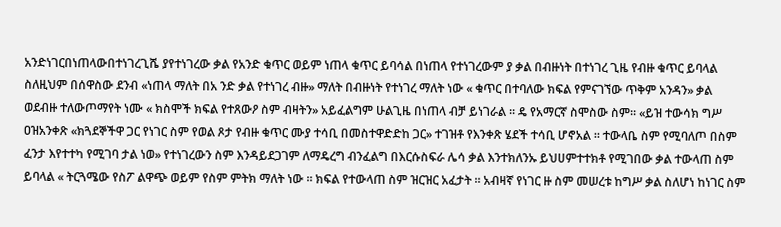አንድነገርበነጠላውበተነገረጊሼ ያየተነገረው ቃል የአንድ ቁጥር ወይም ነጠላ ቁጥር ይባሳል በነጠላ የተነገረውም ያ ቃል በብዙነት በተነገረ ጊዜ የብዙ ቁጥር ይባላል ስለዚህም በሰዋስው ደንብ «ነጠላ ማለት በአ ንድ ቃል የተነገረ ብዙ» ማለት በብዙነት የተነገረ ማለት ነው « ቁጥር በተባለው ክፍል የምናገኘው ጥቅም አንዳን» ቃል ወደብዙ ተለውጦማየት ነሙ « ክስሞች ክፍል የተጸውዖ ስም ብዛትን» አይፈልግም ሁልጊዜ በነጠላ ብቻ ይነገራል ። ዴ የአማርኛ ስሞስው ስም። «ይዝ ተውሳክ ግሥ ዐዝአንቀጽ «ክጓደኞችዋ ጋር የነገር ስም የወል ጾታ የብዙ ቁጥር ሙያ ተሳቢ በመስተዋድድከ ጋር» ተገዝቶ የእንቀጽ ሄደች ተሳቢ ሆኖአል ። ተውላቤ ስም የሚባለጦ በስም ፈንታ እየተተካ የሚገባ ታል ነወ» የተነገረውን ስም እንዳይደጋገም ለማዴረግ ብንፈልግ በእርሱስፍራ ሌሳ ቃል እንተክለንኡ ይህሀምተተክቶ የሚገበው ቃል ተውላጠ ስም ይባላል « ትርጓሜው የስፖ ልዋጭ ወይም የስም ምትክ ማለት ነው ። ክፍል የተውላጠ ስም ዝርዝር አፈታት ። አብዛኛ የነገር ዙ ስም መሠረቱ ከግሥ ቃል ስለሆነ ከነገር ስም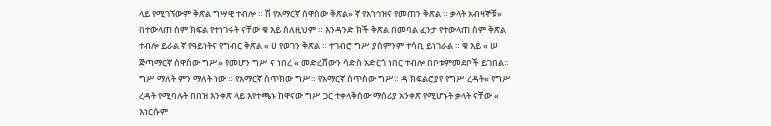ላይ የሚገኘውም ቅጽል ግሣዊ ተብሎ ። ሽ የአማርኛ ሰዋስው ቅጽል» ኛ የአኀኅዝና የመጠን ቅጽል ። ቃላት አብዛኞቹ» በተውላጠ ስም ክፍል የተነገሩት ናቸው ቁ እይ ስለዚህም ። እንዳንድ ክች ቅጽል በመባል ፈንታ የተውላጠ ስም ቅጽል ተብሎ ይራል ኛ የዓይነትና የግብር ቅጽል « ሀ የወገን ቅጽል ። ተገብሮ ግሥ ያሰምንም ተሳቢ ይነገራል ። ቁ እይ « ሠ ጅጣማርኛ ሰዋስው ግሥ» የመሆን ግሥ ና ነበረ « መድረሸውን ሳድስ አድርጎ ነበር ተብሎ በቦቱምመደቦች ይገበል። ግሥ ማለት ምን ማለት ነው ። የአማርኛ ስጥክው ግሥ። የአማርኛ ሰጥስው ግሥ። ዳ ክፍልሮያየ የግሥ ረዳት« የግሥ ረዳት የሚባሉት በበዝ እንቀጽ ላይ እየተጫኑ ከዋናው ግሥ ጋር ተቀላቅሰው ማሰሪያ አንቀጽ የሚሆኑት ቃላት ናቸው « እነርሱም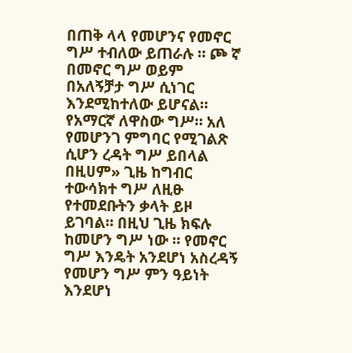በጠቅ ላላ የመሆንና የመኖር ግሥ ተብለው ይጠራሉ ። ጮ ኛ በመኖር ግሥ ወይም በአለኝቻታ ግሥ ሲነገር እንደሚከተለው ይሆናል። የአማርኛ ለዋስው ግሥ። አለ የመሆንገ ምግባር የሚገልጽ ሲሆን ረዳት ግሥ ይበላል በዚሀም» ጊዜ ከግብር ተውሳክተ ግሥ ለዚፁ የተመደቡትን ቃላት ይዞ ይገባል። በዚህ ጊዜ ክፍሉ ከመሆን ግሥ ነው ። የመኖር ግሥ እንዴት አንደሆነ አስረዳኝ የመሆን ግሥ ምን ዓይነት እንደሆነ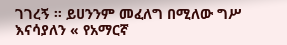ገገረኝ ። ይሀንንም መፈለግ በሚለው ግሥ እናሳያለን « የአማርኛ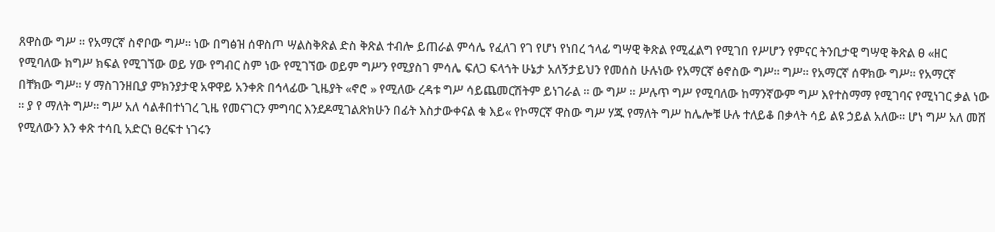ጸዋስው ግሥ ። የአማርኛ ስኖቦው ግሥ። ነው በግፅዝ ሰዋስጦ ሣልስቅጽል ድስ ቅጽል ተብሎ ይጠራል ምሳሌ የፈለገ የገ የሆነ የነበረ ኀላፊ ግሣዊ ቅጽል የሚፈልግ የሚገበ የሥሆን የምናር ትንቢታዊ ግሣዊ ቅጽል ፀ «ዘር የሚባለው ክግሥ ክፍል የሚገኘው ወይ ሃው የግብር ስም ነው የሚገኘው ወይም ግሥን የሚያስገ ምሳሌ ፍለጋ ፍላጎት ሁኔታ አለኝታይህን የመሰስ ሁሉነው የአማርኛ ፅኖስው ግሥ። ግሥ። የአማርኛ ሰዋክው ግሥ። የአማርኛ በቸክው ግሥ። ሃ ማስገንዘቢያ ምክንያታዊ አዋዋይ አንቀጽ በኅላፊው ጊዜያት «ኖሮ » የሚለው ረዳቱ ግሥ ሳይጨመርሽትም ይነገራል ። ው ግሥ ። ሥሉጥ ግሥ የሚባለው ከማንኛውም ግሥ እየተስማማ የሚገባና የሚነገር ቃል ነው ። ያ የ ማለት ግሥ። ግሥ አለ ሳልቶበተነገረ ጊዜ የመናገርን ምግባር እንደዶሚገልጽክሁን በፊት እስታውቀናል ቁ እይ« የኮማርኛ ዋስው ግሥ ሃጁ የማለት ግሥ ከሌሎቹ ሁሉ ተለይቆ በቃላት ሳይ ልዩ ኃይል አለው። ሆነ ግሥ አለ መሸ የሚለውን እን ቀጽ ተሳቢ አድርነ ፀረፍተ ነገሩን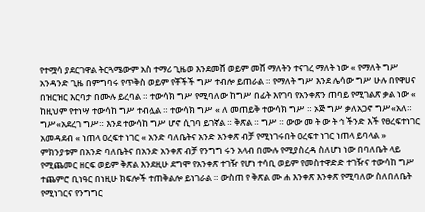የተሟሳ ያደርገዋል ትርጓሜውም አስ ተማሪ ጊዜወ እንደመሸ ወይም መሸ ማለትን ተናገረ ማለት ነው « የማለት ግሥ አንዳንድ ጊዜ በምግባሩ የጥቅስ ወይም የቾችች ግሥ ተብሎ ይጠራል ። የማለት ግሥ እንደ ሌሳው ግሥ ሁሉ በየዋሀና በዝርዝር እርባታ በሙሉ ይረባል ። ተውሳክ ግሥ የሚባለው ከግሥ በፊት እየገባ የአንቀጽን ጠባይ የሚገልጽ ቃል ነው « ከዚህም የተነሣ ተውሳከ ግሥ ተብሏል ። ተውሳክ ግሥ « ለ መጠይቅ ተውሳክ ግሥ ። ኦጅ ግሥ ቃለአጋኖ ግሥ«አለ። ግሥ«አደረገ ግሥ። እንደ ተውሳከ ግሥ ሆኖ ሲገባ ይገኛል ። ቅጽል ። ግሥ ። ውው መ ት ው ት ኅ ችንድ እች የፀረፍተነገር አመዳደብ « ነጠላ ዐረፍተ ነገር « አንድ ባለቤትና አንድ አንቀጽ ብቻ የሚነገሩበት ዐረፍተ ነገር ነጠላ ይባላል » ምክንያቱም በአንድ ባለቤትና በአንድ አንቀጽ ብቻ የንግግ ሩን አላብ በሙሉ የሚያስረዳ ስለሆነ ነው በባለቤት ላይ የሚጨመር ዘርፍ ወይም ቅጽል እንደዚሁ ደግሞ የአንቀጽ ተገዥ የሆነ ተሳቢ ወይም የመስተዋድድ ተገዥና ተውሳከ ግሥ ተጨምሮ ቢነዓር በነዚሁ ክፍሎች ተጠቅልሎ ይነገራል ። ውስጠ የ ቅጽል ሙ ሐ እንቀጽ እንቀጽ የሚባለው ስለበለቤት የሚነገርና የንግግር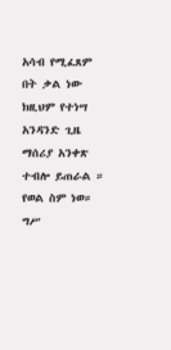አሳብ የሚፈጸም በት ቃል ነው ክዚህም የተነሣ አንዳንድ ጊዜ ማሰሪያ አንቀጽ ተብሎ ይጠራል ። የወል ስም ነወ። ግሥ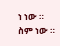ነ ነው ። ስም ነው ።